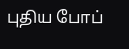புதிய போப்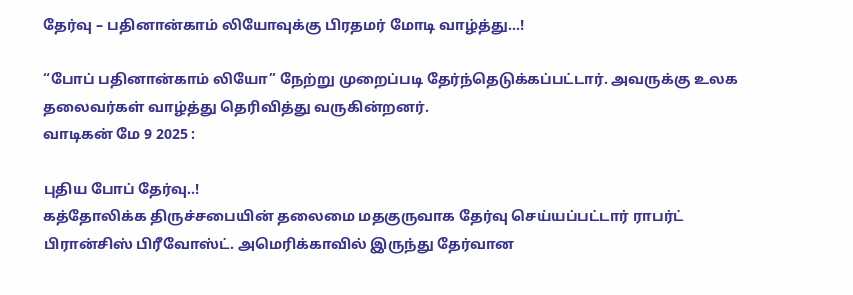தேர்வு – பதினான்காம் லியோவுக்கு பிரதமர் மோடி வாழ்த்து…!

“போப் பதினான்காம் லியோ” நேற்று முறைப்படி தேர்ந்தெடுக்கப்பட்டார். அவருக்கு உலக தலைவர்கள் வாழ்த்து தெரிவித்து வருகின்றனர்.
வாடிகன் மே 9 2025 :

புதிய போப் தேர்வு..!
கத்தோலிக்க திருச்சபையின் தலைமை மதகுருவாக தேர்வு செய்யப்பட்டார் ராபர்ட் பிரான்சிஸ் பிரீவோஸ்ட். அமெரிக்காவில் இருந்து தேர்வான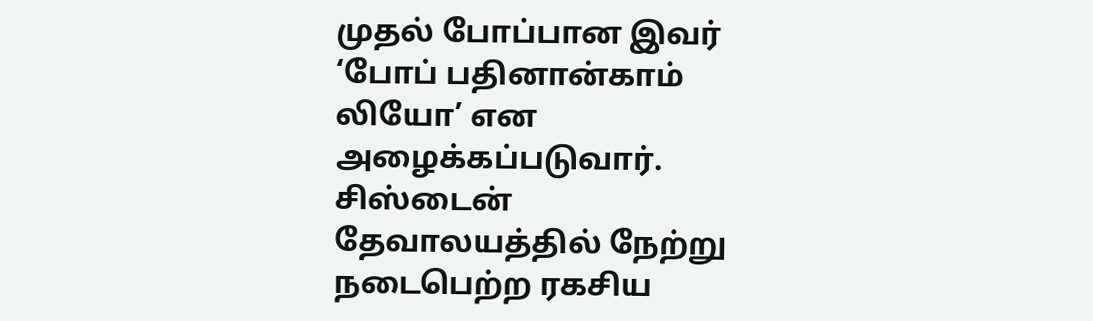முதல் போப்பான இவர் ‘போப் பதினான்காம் லியோ’ என அழைக்கப்படுவார்.
சிஸ்டைன் தேவாலயத்தில் நேற்று நடைபெற்ற ரகசிய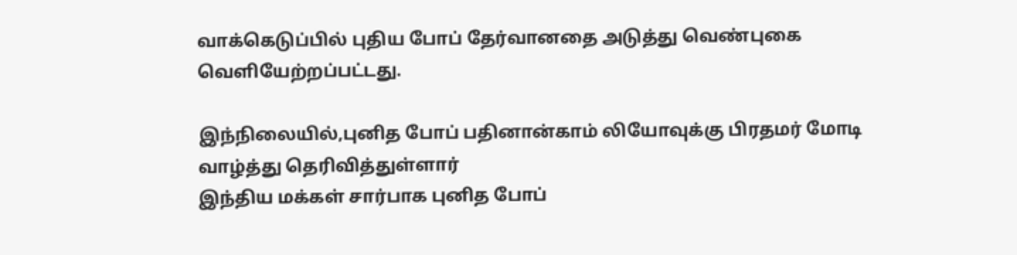வாக்கெடுப்பில் புதிய போப் தேர்வானதை அடுத்து வெண்புகை வெளியேற்றப்பட்டது.

இந்நிலையில்,புனித போப் பதினான்காம் லியோவுக்கு பிரதமர் மோடி வாழ்த்து தெரிவித்துள்ளார்
இந்திய மக்கள் சார்பாக புனித போப்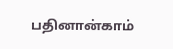பதினான்காம்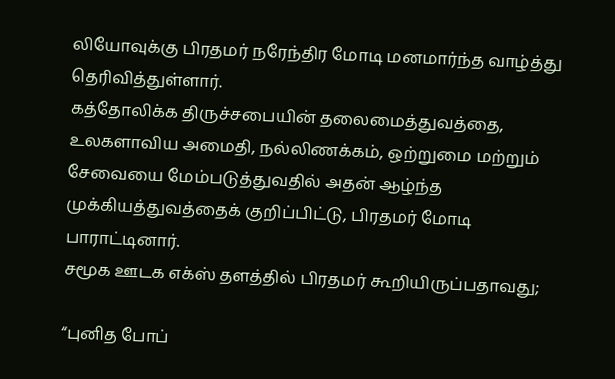லியோவுக்கு பிரதமர் நரேந்திர மோடி மனமார்ந்த வாழ்த்து தெரிவித்துள்ளார்.
கத்தோலிக்க திருச்சபையின் தலைமைத்துவத்தை, உலகளாவிய அமைதி, நல்லிணக்கம், ஒற்றுமை மற்றும் சேவையை மேம்படுத்துவதில் அதன் ஆழ்ந்த முக்கியத்துவத்தைக் குறிப்பிட்டு, பிரதமர் மோடி பாராட்டினார்.
சமூக ஊடக எக்ஸ் தளத்தில் பிரதமர் கூறியிருப்பதாவது;

“புனித போப்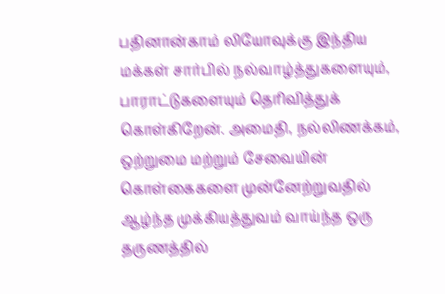பதினான்காம் லியோவுக்கு இந்திய மக்கள் சார்பில் நல்வாழ்த்துகளையும், பாராட்டுகளையும் தெரிவித்துக் கொள்கிறேன். அமைதி, நல்லிணக்கம், ஒற்றுமை மற்றும் சேவையின் கொள்கைகளை முன்னேற்றுவதில் ஆழ்ந்த முக்கியத்துவம் வாய்ந்த ஒரு தருணத்தில்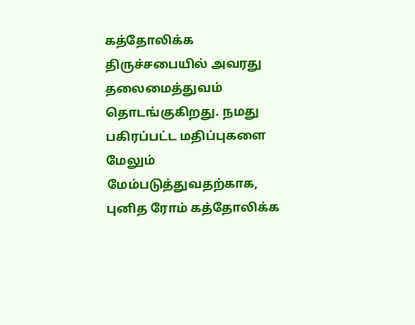கத்தோலிக்க திருச்சபையில் அவரது தலைமைத்துவம் தொடங்குகிறது. நமது பகிரப்பட்ட மதிப்புகளை மேலும் மேம்படுத்துவதற்காக, புனித ரோம் கத்தோலிக்க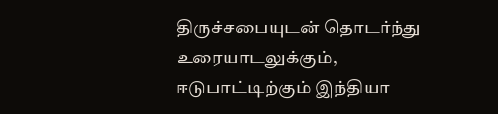திருச்சபையுடன் தொடர்ந்து உரையாடலுக்கும், ஈடுபாட்டிற்கும் இந்தியா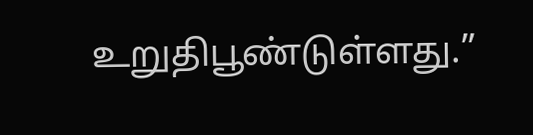உறுதிபூண்டுள்ளது.”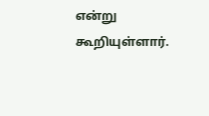என்று கூறியுள்ளார்.